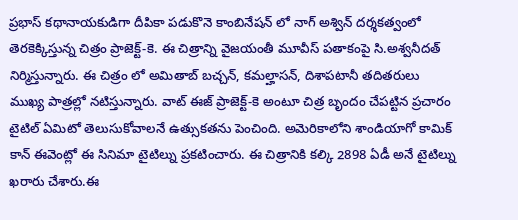ప్రభాస్ కథానాయకుడిగా దీపికా పడుకొనె కాంబినేషన్ లో నాగ్ అశ్విన్ దర్శకత్వంలో తెరకెక్కిస్తున్న చిత్రం ప్రాజెక్ట్-కె. ఈ చిత్రాన్ని వైజయంతీ మూవీస్ పతాకంపై సి.అశ్వనీదత్ నిర్మిస్తున్నారు. ఈ చిత్రం లో అమితాబ్ బచ్చన్, కమల్హాసన్, దిశాపటానీ తదితరులు ముఖ్య పాత్రల్లో నటిస్తున్నారు. వాట్ ఈజ్ ప్రాజెక్ట్-కె అంటూ చిత్ర బృందం చేపట్టిన ప్రచారం టైటిల్ ఏమిటో తెలుసుకోవాలనే ఉత్సుకతను పెంచింది. అమెరికాలోని శాండియాగో కామిక్ కాన్ ఈవెంట్లో ఈ సినిమా టైటిల్ను ప్రకటించారు. ఈ చిత్రానికి కల్కి 2898 ఏడీ అనే టైటిల్ను ఖరారు చేశారు.ఈ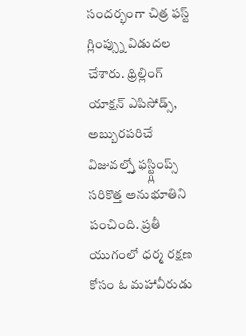సందర్భంగా చిత్ర ఫస్ట్ గ్లింప్స్ను విడుదల చేశారు. థ్రిల్లింగ్ యాక్షన్ ఎపిసోడ్స్, అబ్బురపరిచే విజువల్స్తో ఫస్ట్గ్లింప్స్ సరికొత్త అనుభూతిని పంచింది. ప్రతీ యుగంలో ధర్మ రక్షణ కోసం ఓ మహావీరుడు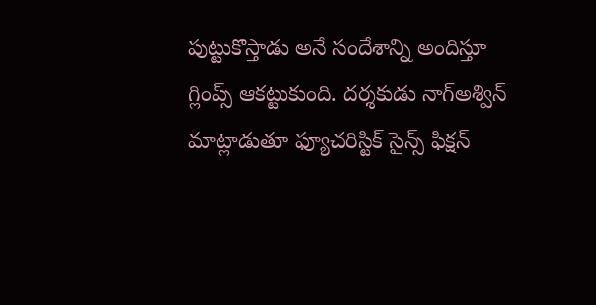పుట్టుకొస్తాడు అనే సందేశాన్ని అందిస్తూ గ్లింప్స్ ఆకట్టుకుంది. దర్శకుడు నాగ్అశ్విన్ మాట్లాడుతూ ఫ్యూచరిస్టిక్ సైన్స్ ఫిక్షన్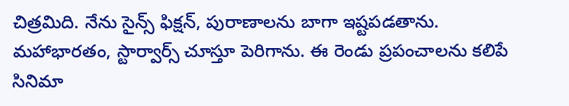చిత్రమిది. నేను సైన్స్ ఫిక్షన్, పురాణాలను బాగా ఇష్టపడతాను. మహాభారతం, స్టార్వార్స్ చూస్తూ పెరిగాను. ఈ రెండు ప్రపంచాలను కలిపే సినిమా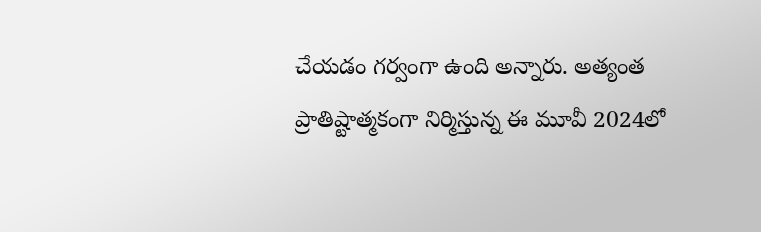చేయడం గర్వంగా ఉంది అన్నారు. అత్యంత ప్రాతిష్టాత్మకంగా నిర్మిస్తున్న ఈ మూవీ 2024లో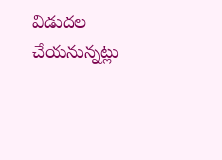విడుదల చేయనున్నట్లు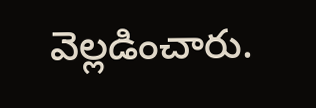వెల్లడించారు.